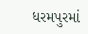ધરમપુરમાં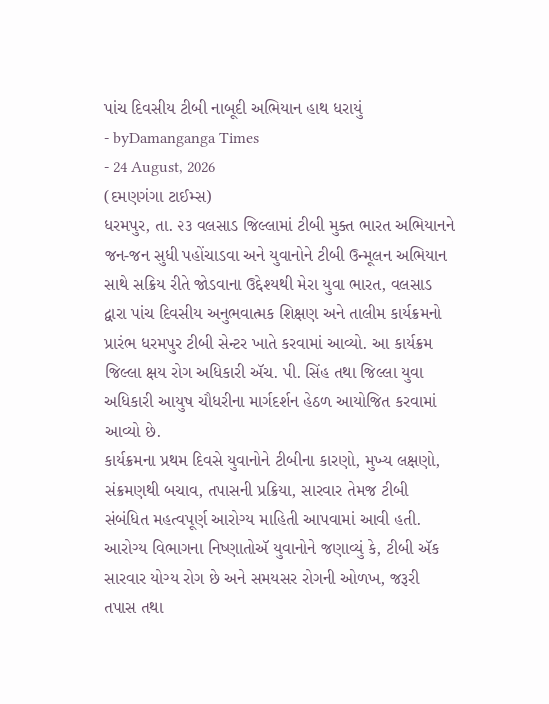પાંચ દિવસીય ટીબી નાબૂદી અભિયાન હાથ ધરાયું
- byDamanganga Times
- 24 August, 2026
(દમણગંગા ટાઈમ્સ)
ધરમપુર, તા. ૨૩ વલસાડ જિલ્લામાં ટીબી મુક્ત ભારત અભિયાનને જન-જન સુધી પહોંચાડવા અને યુવાનોને ટીબી ઉન્મૂલન અભિયાન સાથે સક્રિય રીતે જોડવાના ઉદ્દેશ્યથી મેરા યુવા ભારત, વલસાડ દ્વારા પાંચ દિવસીય અનુભવાત્મક શિક્ષણ અને તાલીમ કાર્યક્રમનો પ્રારંભ ધરમપુર ટીબી સેન્ટર ખાતે કરવામાં આવ્યો. આ કાર્યક્રમ જિલ્લા ક્ષય રોગ અધિકારી ઍચ. પી. સિંહ તથા જિલ્લા યુવા અધિકારી આયુષ ચૌધરીના માર્ગદર્શન હેઠળ આયોજિત કરવામાં આવ્યો છે.
કાર્યક્રમના પ્રથમ દિવસે યુવાનોને ટીબીના કારણો, મુખ્ય લક્ષણો, સંક્રમણથી બચાવ, તપાસની પ્રક્રિયા, સારવાર તેમજ ટીબી સંબંધિત મહત્વપૂર્ણ આરોગ્ય માહિતી આપવામાં આવી હતી. આરોગ્ય વિભાગના નિષ્ણાતોઍ યુવાનોને જણાવ્યું કે, ટીબી ઍક સારવાર યોગ્ય રોગ છે અને સમયસર રોગની ઓળખ, જરૂરી તપાસ તથા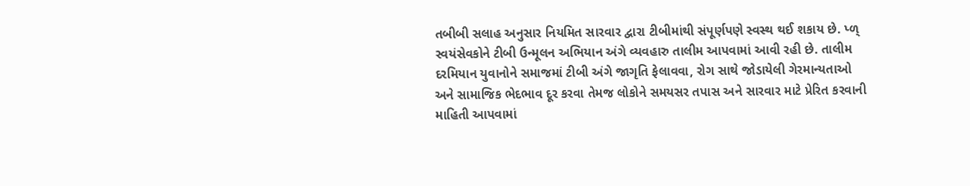તબીબી સલાહ અનુસાર નિયમિત સારવાર દ્વારા ટીબીમાંથી સંપૂર્ણપણે સ્વસ્થ થઈ શકાય છે. પ્ળ્ સ્વયંસેવકોને ટીબી ઉન્મૂલન અભિયાન અંગે વ્યવહારુ તાલીમ આપવામાં આવી રહી છે. તાલીમ દરમિયાન યુવાનોને સમાજમાં ટીબી અંગે જાગૃતિ ફેલાવવા, રોગ સાથે જોડાયેલી ગેરમાન્યતાઓ અને સામાજિક ભેદભાવ દૂર કરવા તેમજ લોકોને સમયસર તપાસ અને સારવાર માટે પ્રેરિત કરવાની માહિતી આપવામાં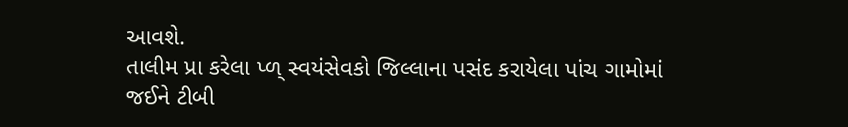આવશે.
તાલીમ પ્રા કરેલા પ્ળ્ સ્વયંસેવકો જિલ્લાના પસંદ કરાયેલા પાંચ ગામોમાં જઈને ટીબી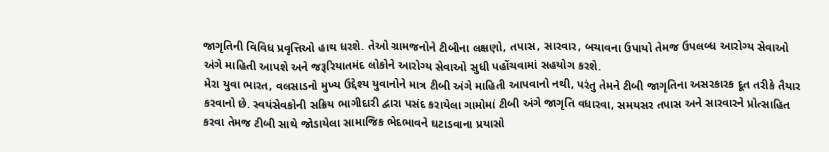જાગૃતિની વિવિધ પ્રવૃત્તિઓ હાથ ધરશે. તેઓ ગ્રામજનોને ટીબીના લક્ષણો, તપાસ, સારવાર, બચાવના ઉપાયો તેમજ ઉપલબ્ધ આરોગ્ય સેવાઓ અંગે માહિતી આપશે અને જરૂરિયાતમંદ લોકોને આરોગ્ય સેવાઓ સુધી પહોંચવામાં સહયોગ કરશે.
મેરા યુવા ભારત, વલસાડનો મુખ્ય ઉદ્દેશ્ય યુવાનોને માત્ર ટીબી અંગે માહિતી આપવાનો નથી, પરંતુ તેમને ટીબી જાગૃતિના અસરકારક દૂત તરીકે તૈયાર કરવાનો છે. સ્વયંસેવકોની સક્રિય ભાગીદારી દ્વારા પસંદ કરાયેલા ગામોમાં ટીબી અંગે જાગૃતિ વધારવા, સમયસર તપાસ અને સારવારને પ્રોત્સાહિત કરવા તેમજ ટીબી સાથે જોડાયેલા સામાજિક ભેદભાવને ઘટાડવાના પ્રયાસો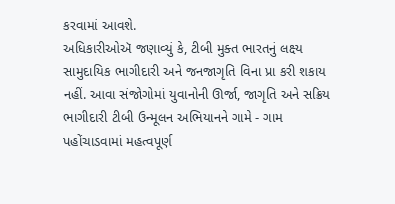કરવામાં આવશે.
અધિકારીઓઍ જણાવ્યું કે, ટીબી મુક્ત ભારતનું લક્ષ્ય સામુદાયિક ભાગીદારી અને જનજાગૃતિ વિના પ્રા કરી શકાય નહીં. આવા સંજોગોમાં યુવાનોની ઊર્જા, જાગૃતિ અને સક્રિય ભાગીદારી ટીબી ઉન્મૂલન અભિયાનને ગામે - ગામ પહોંચાડવામાં મહત્વપૂર્ણ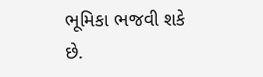ભૂમિકા ભજવી શકે છે.